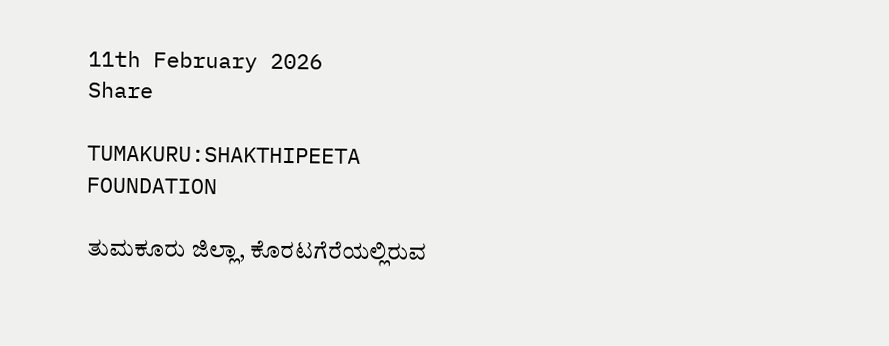11th February 2026
Share

TUMAKURU:SHAKTHIPEETA FOUNDATION

ತುಮಕೂರು ಜಿಲ್ಲಾ, ಕೊರಟಗೆರೆಯಲ್ಲಿರುವ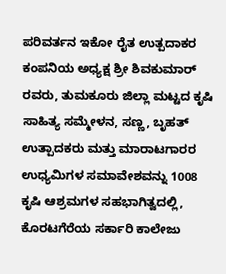ಪರಿವರ್ತನ ಇಕೋ ರೈತ ಉತ್ಪದಾಕರ ಕಂಪನಿಯ ಅಧ್ಯಕ್ಷ ಶ್ರೀ ಶಿವಕುಮಾರ್ ರವರು, ತುಮಕೂರು ಜಿಲ್ಲಾ ಮಟ್ಟದ ಕೃಷಿ ಸಾಹಿತ್ಯ ಸಮ್ಮೇಳನ, ಸಣ್ಣ, ಬೃಹತ್ ಉತ್ಪಾದಕರು ಮತ್ತು ಮಾರಾಟಗಾರರ ಉಧ್ಯಮಿಗಳ ಸಮಾವೇಶವನ್ನು 1008 ಕೃಷಿ ಆಶ್ರಮಗಳ ಸಹಭಾಗಿತ್ವದಲ್ಲಿ, ಕೊರಟಗೆರೆಯ ಸರ್ಕಾರಿ ಕಾಲೇಜು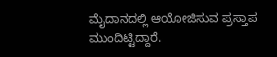ಮೈದಾನದಲ್ಲಿ ಆಯೋಜಿಸುವ ಪ್ರಸ್ತಾಪ ಮುಂದಿಟ್ಟಿದ್ದಾರೆ.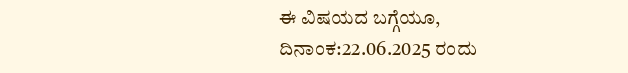ಈ ವಿಷಯದ ಬಗ್ಗೆಯೂ,  ದಿನಾಂಕ:22.06.2025 ರಂದು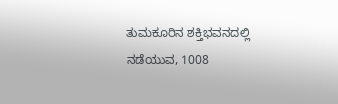ತುಮಕೂರಿನ ಶಕ್ತಿಭವನದಲ್ಲಿ ನಡೆಯುವ, 1008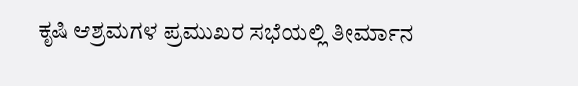ಕೃಷಿ ಆಶ್ರಮಗಳ ಪ್ರಮುಖರ ಸಭೆಯಲ್ಲಿ ತೀರ್ಮಾನ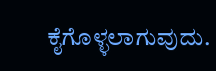ಕೈಗೊಳ್ಳಲಾಗುವುದು.